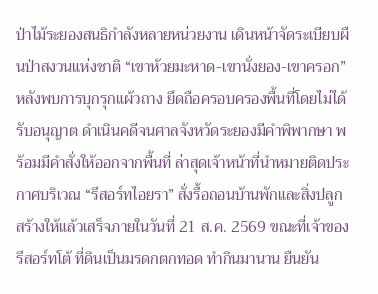ป่าไม้ระยองสนธิกำลังหลายหน่วยงาน เดินหน้าจัดระเบียบผืนป่าสงวนแห่งชาติ “เขาห้วยมะหาด-เขานั่งยอง-เขาครอก” หลังพบการบุกรุกแผ้วถาง ยึดถือครอบครองพื้นที่โดยไม่ได้รับอนุญาต ดำเนินคดีจนศาลจังหวัดระยองมีคำพิพากษา พร้อมมีคำสั่งให้ออกจากพื้นที่ ล่าสุดเจ้าหน้าที่นำหมายติดประกาศบริเวณ “รีสอร์ทไอยรา” สั่งรื้อถอนบ้านพักและสิ่งปลูกสร้างให้แล้วเสร็จภายในวันที่ 21 ส.ค. 2569 ขณะที่เจ้าของรีสอร์ทโต้ ที่ดินเป็นมรดกตกทอด ทำกินมานาน ยืนยัน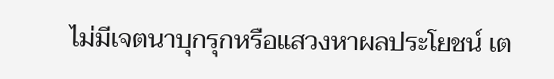ไม่มีเจตนาบุกรุกหรือแสวงหาผลประโยชน์ เต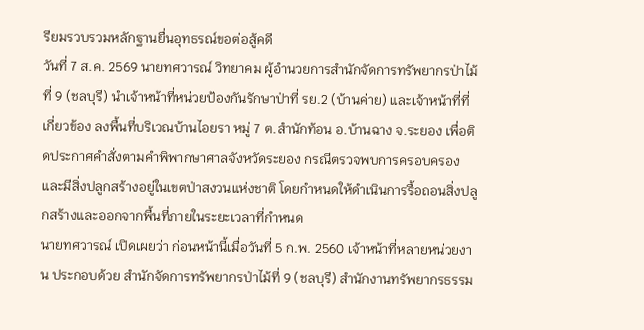รียมรวบรวมหลักฐานยื่นอุทธรณ์ขอต่อสู้คดี
วันที่ 7 ส.ค. 2569 นายทศวารณ์ วิทยาคม ผู้อำนวยการสำนักจัดการทรัพยากรป่าไม้ที่ 9 (ชลบุรี) นำเจ้าหน้าที่หน่วยป้องกันรักษาป่าที่ รย.2 (บ้านค่าย) และเจ้าหน้าที่ที่เกี่ยวข้อง ลงพื้นที่บริเวณบ้านไอยรา หมู่ 7 ต.สำนักท้อน อ.บ้านฉาง จ.ระยอง เพื่อติดประกาศคำสั่งตามคำพิพากษาศาลจังหวัดระยอง กรณีตรวจพบการครอบครองและมีสิ่งปลูกสร้างอยู่ในเขตป่าสงวนแห่งชาติ โดยกำหนดให้ดำเนินการรื้อถอนสิ่งปลูกสร้างและออกจากพื้นที่ภายในระยะเวลาที่กำหนด
นายทศวารณ์ เปิดเผยว่า ก่อนหน้านี้เมื่อวันที่ 5 ก.พ. 2560 เจ้าหน้าที่หลายหน่วยงาน ประกอบด้วย สำนักจัดการทรัพยากรป่าไม้ที่ 9 (ชลบุรี) สำนักงานทรัพยากรธรรม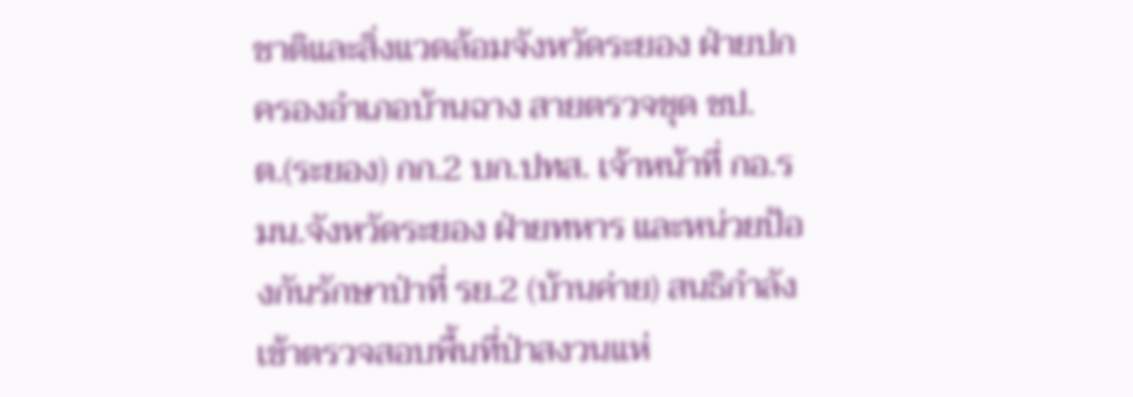ชาติและสิ่งแวดล้อมจังหวัดระยอง ฝ่ายปกครองอำเภอบ้านฉาง สายตรวจชุด ชป.ต.(ระยอง) กก.2 บก.ปทส. เจ้าหน้าที่ กอ.รมน.จังหวัดระยอง ฝ่ายทหาร และหน่วยป้องกันรักษาป่าที่ รย.2 (บ้านค่าย) สนธิกำลังเข้าตรวจสอบพื้นที่ป่าสงวนแห่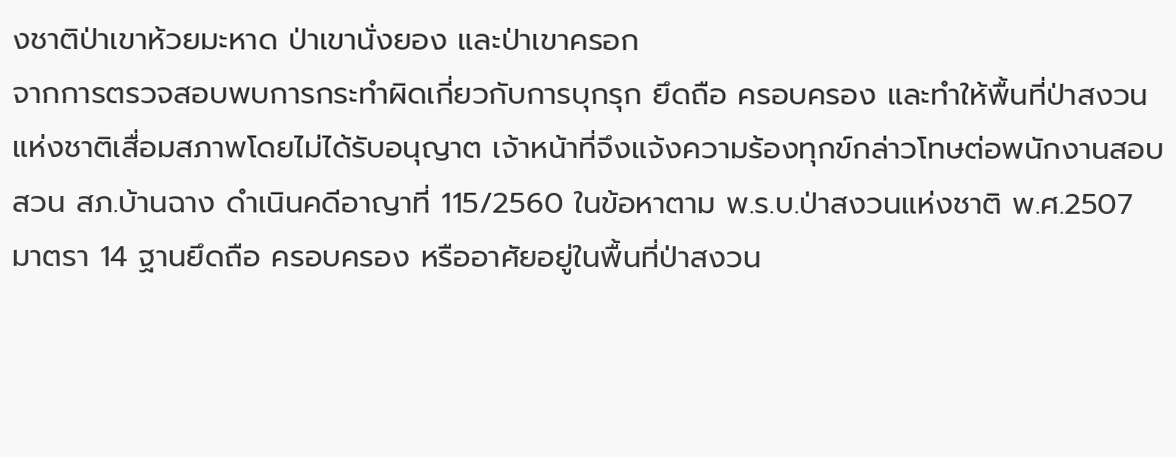งชาติป่าเขาห้วยมะหาด ป่าเขานั่งยอง และป่าเขาครอก
จากการตรวจสอบพบการกระทำผิดเกี่ยวกับการบุกรุก ยึดถือ ครอบครอง และทำให้พื้นที่ป่าสงวนแห่งชาติเสื่อมสภาพโดยไม่ได้รับอนุญาต เจ้าหน้าที่จึงแจ้งความร้องทุกข์กล่าวโทษต่อพนักงานสอบสวน สภ.บ้านฉาง ดำเนินคดีอาญาที่ 115/2560 ในข้อหาตาม พ.ร.บ.ป่าสงวนแห่งชาติ พ.ศ.2507 มาตรา 14 ฐานยึดถือ ครอบครอง หรืออาศัยอยู่ในพื้นที่ป่าสงวน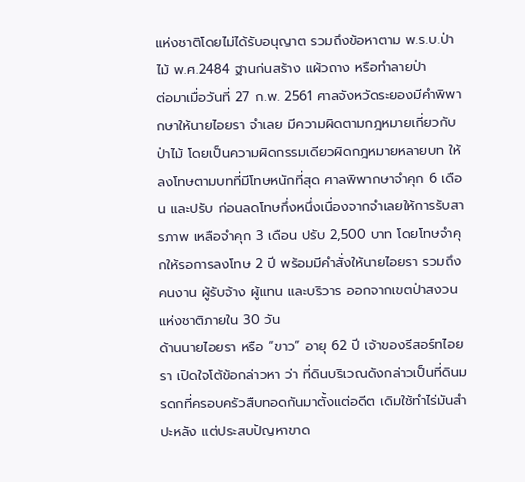แห่งชาติโดยไม่ได้รับอนุญาต รวมถึงข้อหาตาม พ.ร.บ.ป่าไม้ พ.ศ.2484 ฐานก่นสร้าง แผ้วถาง หรือทำลายป่า
ต่อมาเมื่อวันที่ 27 ก.พ. 2561 ศาลจังหวัดระยองมีคำพิพากษาให้นายไอยรา จำเลย มีความผิดตามกฎหมายเกี่ยวกับป่าไม้ โดยเป็นความผิดกรรมเดียวผิดกฎหมายหลายบท ให้ลงโทษตามบทที่มีโทษหนักที่สุด ศาลพิพากษาจำคุก 6 เดือน และปรับ ก่อนลดโทษกึ่งหนึ่งเนื่องจากจำเลยให้การรับสารภาพ เหลือจำคุก 3 เดือน ปรับ 2,500 บาท โดยโทษจำคุกให้รอการลงโทษ 2 ปี พร้อมมีคำสั่งให้นายไอยรา รวมถึงคนงาน ผู้รับจ้าง ผู้แทน และบริวาร ออกจากเขตป่าสงวนแห่งชาติภายใน 30 วัน
ด้านนายไอยรา หรือ “ขาว” อายุ 62 ปี เจ้าของรีสอร์ทไอยรา เปิดใจโต้ข้อกล่าวหา ว่า ที่ดินบริเวณดังกล่าวเป็นที่ดินมรดกที่ครอบครัวสืบทอดกันมาตั้งแต่อดีต เดิมใช้ทำไร่มันสำปะหลัง แต่ประสบปัญหาขาด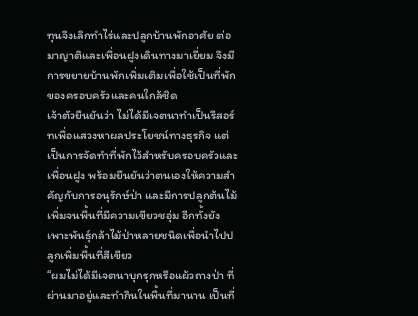ทุนจึงเลิกทำไร่และปลูกบ้านพักอาศัย ต่อมาญาติและเพื่อนฝูงเดินทางมาเยี่ยม จึงมีการขยายบ้านพักเพิ่มเติมเพื่อใช้เป็นที่พักของครอบครัวและคนใกล้ชิด
เจ้าตัวยืนยันว่า ไม่ได้มีเจตนาทำเป็นรีสอร์ทเพื่อแสวงหาผลประโยชน์ทางธุรกิจ แต่เป็นการจัดทำที่พักไว้สำหรับครอบครัวและเพื่อนฝูง พร้อมยืนยันว่าตนเองให้ความสำคัญกับการอนุรักษ์ป่า และมีการปลูกต้นไม้เพิ่มจนพื้นที่มีความเขียวชอุ่ม อีกทั้งยังเพาะพันธุ์กล้าไม้ป่าหลายชนิดเพื่อนำไปปลูกเพิ่มพื้นที่สีเขียว
“ผมไม่ได้มีเจตนาบุกรุกหรือแผ้วถางป่า ที่ผ่านมาอยู่และทำกินในพื้นที่มานาน เป็นที่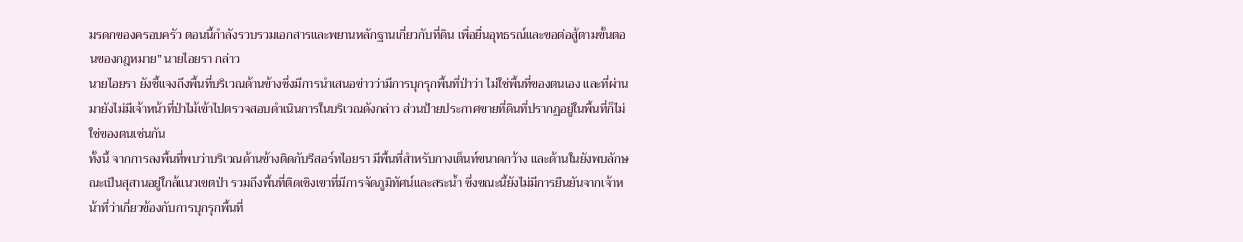มรดกของครอบครัว ตอนนี้กำลังรวบรวมเอกสารและพยานหลักฐานเกี่ยวกับที่ดิน เพื่อยื่นอุทธรณ์และขอต่อสู้ตามขั้นตอนของกฎหมาย” นายไอยรา กล่าว
นายไอยรา ยังชี้แจงถึงพื้นที่บริเวณด้านข้างซึ่งมีการนำเสนอข่าวว่ามีการบุกรุกพื้นที่ป่าว่า ไม่ใช่พื้นที่ของตนเอง และที่ผ่านมายังไม่มีเจ้าหน้าที่ป่าไม้เข้าไปตรวจสอบดำเนินการในบริเวณดังกล่าว ส่วนป้ายประกาศขายที่ดินที่ปรากฏอยู่ในพื้นที่ก็ไม่ใช่ของตนเช่นกัน
ทั้งนี้ จากการลงพื้นที่พบว่าบริเวณด้านข้างติดกับรีสอร์ทไอยรา มีพื้นที่สำหรับกางเต็นท์ขนาดกว้าง และด้านในยังพบลักษณะเป็นสุสานอยู่ใกล้แนวเขตป่า รวมถึงพื้นที่ติดเชิงเขาที่มีการจัดภูมิทัศน์และสระน้ำ ซึ่งขณะนี้ยังไม่มีการยืนยันจากเจ้าหน้าที่ว่าเกี่ยวข้องกับการบุกรุกพื้นที่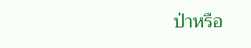ป่าหรือ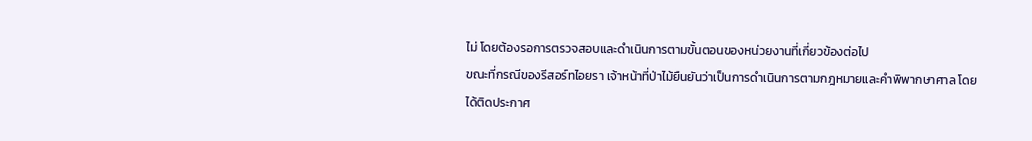ไม่ โดยต้องรอการตรวจสอบและดำเนินการตามขั้นตอนของหน่วยงานที่เกี่ยวข้องต่อไป
ขณะที่กรณีของรีสอร์ทไอยรา เจ้าหน้าที่ป่าไม้ยืนยันว่าเป็นการดำเนินการตามกฎหมายและคำพิพากษาศาล โดยได้ติดประกาศ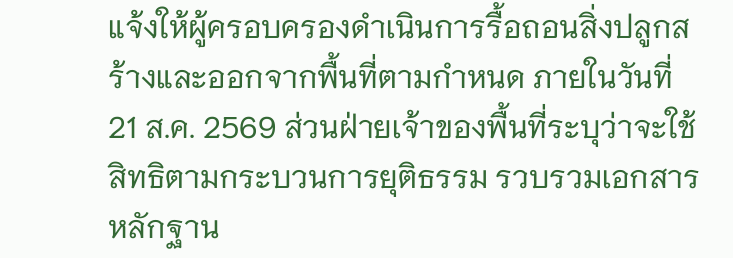แจ้งให้ผู้ครอบครองดำเนินการรื้อถอนสิ่งปลูกสร้างและออกจากพื้นที่ตามกำหนด ภายในวันที่ 21 ส.ค. 2569 ส่วนฝ่ายเจ้าของพื้นที่ระบุว่าจะใช้สิทธิตามกระบวนการยุติธรรม รวบรวมเอกสารหลักฐาน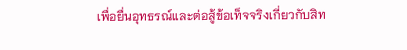เพื่อยื่นอุทธรณ์และต่อสู้ข้อเท็จจริงเกี่ยวกับสิท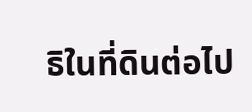ธิในที่ดินต่อไป